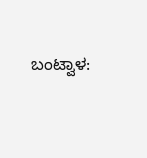ಬಂಟ್ವಾಳ: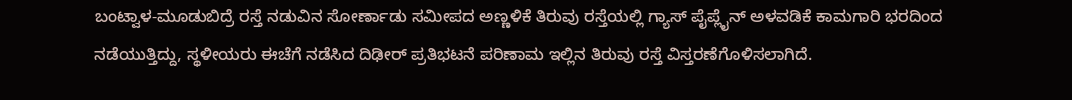ಬಂಟ್ವಾಳ-ಮೂಡುಬಿದ್ರೆ ರಸ್ತೆ ನಡುವಿನ ಸೋರ್ಣಾಡು ಸಮೀಪದ ಅಣ್ಣಳಿಕೆ ತಿರುವು ರಸ್ತೆಯಲ್ಲಿ ಗ್ಯಾಸ್ ಪೈಪ್ಲೈನ್ ಅಳವಡಿಕೆ ಕಾಮಗಾರಿ ಭರದಿಂದ ನಡೆಯುತ್ತಿದ್ದು, ಸ್ಥಳೀಯರು ಈಚೆಗೆ ನಡೆಸಿದ ದಿಢೀರ್ ಪ್ರತಿಭಟನೆ ಪರಿಣಾಮ ಇಲ್ಲಿನ ತಿರುವು ರಸ್ತೆ ವಿಸ್ತರಣೆಗೊಳಿಸಲಾಗಿದೆ.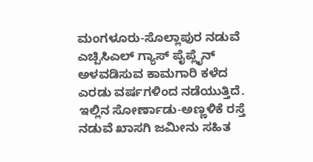ಮಂಗಳೂರು-ಸೊಲ್ಲಾಪುರ ನಡುವೆ ಎಚ್ಪಿಸಿಎಲ್ ಗ್ಯಾಸ್ ಪೈಪ್ಲೈನ್ ಅಳವಡಿಸುವ ಕಾಮಗಾರಿ ಕಳೆದ ಎರಡು ವರ್ಷಗಳಿಂದ ನಡೆಯುತ್ತಿದೆ. ಇಲ್ಲಿನ ಸೋರ್ಣಾಡು-ಅಣ್ಣಳಿಕೆ ರಸ್ತೆ ನಡುವೆ ಖಾಸಗಿ ಜಮೀನು ಸಹಿತ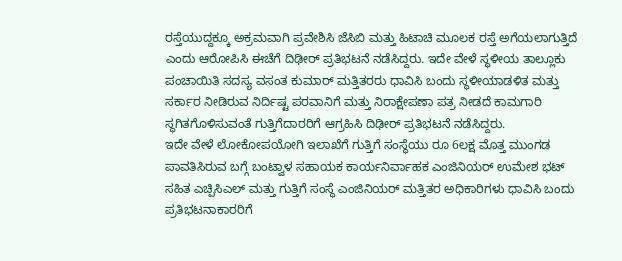ರಸ್ತೆಯುದ್ದಕ್ಕೂ ಅಕ್ರಮವಾಗಿ ಪ್ರವೇಶಿಸಿ ಜೆಸಿಬಿ ಮತ್ತು ಹಿಟಾಚಿ ಮೂಲಕ ರಸ್ತೆ ಅಗೆಯಲಾಗುತ್ತಿದೆ ಎಂದು ಆರೋಪಿಸಿ ಈಚೆಗೆ ದಿಢೀರ್ ಪ್ರತಿಭಟನೆ ನಡೆಸಿದ್ದರು. ಇದೇ ವೇಳೆ ಸ್ಥಳೀಯ ತಾಲ್ಲೂಕು ಪಂಚಾಯಿತಿ ಸದಸ್ಯ ವಸಂತ ಕುಮಾರ್ ಮತ್ತಿತರರು ಧಾವಿಸಿ ಬಂದು ಸ್ಥಳೀಯಾಡಳಿತ ಮತ್ತು ಸರ್ಕಾರ ನೀಡಿರುವ ನಿರ್ದಿಷ್ಟ ಪರವಾನಿಗೆ ಮತ್ತು ನಿರಾಕ್ಷೇಪಣಾ ಪತ್ರ ನೀಡದೆ ಕಾಮಗಾರಿ ಸ್ಥಗಿತಗೊಳಿಸುವಂತೆ ಗುತ್ತಿಗೆದಾರರಿಗೆ ಆಗ್ರಹಿಸಿ ದಿಢೀರ್ ಪ್ರತಿಭಟನೆ ನಡೆಸಿದ್ದರು.
ಇದೇ ವೇಳೆ ಲೋಕೋಪಯೋಗಿ ಇಲಾಖೆಗೆ ಗುತ್ತಿಗೆ ಸಂಸ್ಥೆಯು ರೂ 6ಲಕ್ಷ ಮೊತ್ತ ಮುಂಗಡ ಪಾವತಿಸಿರುವ ಬಗ್ಗೆ ಬಂಟ್ವಾಳ ಸಹಾಯಕ ಕಾರ್ಯನಿರ್ವಾಹಕ ಎಂಜಿನಿಯರ್ ಉಮೇಶ ಭಟ್ ಸಹಿತ ಎಚ್ಪಿಸಿಎಲ್ ಮತ್ತು ಗುತ್ತಿಗೆ ಸಂಸ್ಥೆ ಎಂಜಿನಿಯರ್ ಮತ್ತಿತರ ಅಧಿಕಾರಿಗಳು ಧಾವಿಸಿ ಬಂದು ಪ್ರತಿಭಟನಾಕಾರರಿಗೆ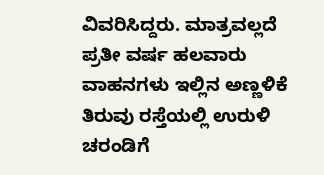ವಿವರಿಸಿದ್ದರು. ಮಾತ್ರವಲ್ಲದೆ ಪ್ರತೀ ವರ್ಷ ಹಲವಾರು ವಾಹನಗಳು ಇಲ್ಲಿನ ಅಣ್ಣಳಿಕೆ ತಿರುವು ರಸ್ತೆಯಲ್ಲಿ ಉರುಳಿ ಚರಂಡಿಗೆ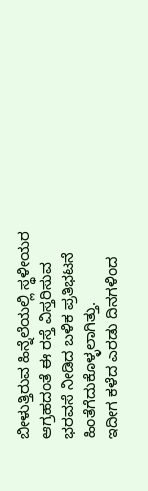ಬೀಳುತ್ತಿರುವ ಹಿನ್ನೆಲೆಯಲ್ಲಿ ಸ್ಥಳೀಯರ ಆಗ್ರಹದಂತೆ ಈ ರಸ್ತೆ ವಿಸ್ತರಿಸುವ ಭರವಸೆ ನೀಡಿದ ಬಳಿಕ ಪ್ರತಿಭಟನೆ ಹಿಂತೆಗೆದುಕೊಳ್ಳಲಾಗಿತ್ತು.
ಇದೀಗ ಕಳೆದ ಎರಡು ದಿನಗಳಿಂದ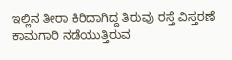ಇಲ್ಲಿನ ತೀರಾ ಕಿರಿದಾಗಿದ್ದ ತಿರುವು ರಸ್ತೆ ವಿಸ್ತರಣೆ ಕಾಮಗಾರಿ ನಡೆಯುತ್ತಿರುವ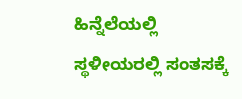ಹಿನ್ನೆಲೆಯಲ್ಲಿ ಸ್ಥಳೀಯರಲ್ಲಿ ಸಂತಸಕ್ಕೆ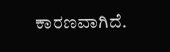ಕಾರಣವಾಗಿದೆ.